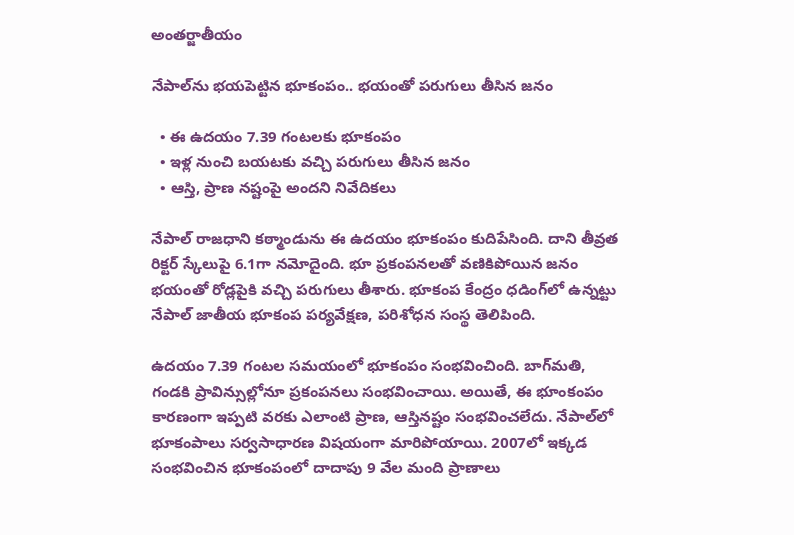అంతర్జాతీయం

నేపాల్‌ను భయపెట్టిన భూకంపం.. భయంతో పరుగులు తీసిన జనం

  • ఈ ఉదయం 7.39 గంటలకు భూకంపం
  • ఇళ్ల నుంచి బయటకు వచ్చి పరుగులు తీసిన జనం
  • ఆస్తి, ప్రాణ నష్టంపై అందని నివేదికలు

నేపాల్ రాజధాని కఠ్మాండును ఈ ఉదయం భూకంపం కుదిపేసింది. దాని తీవ్రత రిక్టర్ స్కేలుపై 6.1గా నమోదైంది. భూ ప్రకంపనలతో వణికిపోయిన జనం భయంతో రోడ్లపైకి వచ్చి పరుగులు తీశారు. భూకంప కేంద్రం ధడింగ్‌లో ఉన్నట్టు నేపాల్ జాతీయ భూకంప పర్యవేక్షణ, పరిశోధన సంస్థ తెలిపింది.

ఉదయం 7.39 గంటల సమయంలో భూకంపం సంభవించింది. బాగ్‌మతి, గండకి ప్రావిన్సుల్లోనూ ప్రకంపనలు సంభవించాయి. అయితే, ఈ భూంకంపం కారణంగా ఇప్పటి వరకు ఎలాంటి ప్రాణ, ఆస్తినష్టం సంభవించలేదు. నేపాల్‌లో భూకంపాలు సర్వసాధారణ విషయంగా మారిపోయాయి. 2007లో ఇక్కడ సంభవించిన భూకంపంలో దాదాపు 9 వేల మంది ప్రాణాలు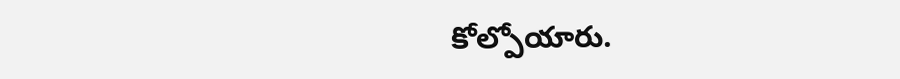కోల్పోయారు.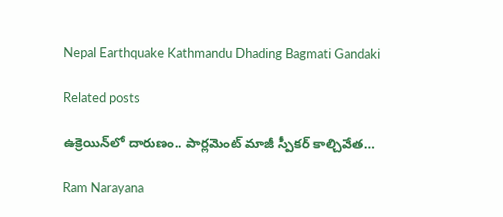Nepal Earthquake Kathmandu Dhading Bagmati Gandaki

Related posts

ఉక్రెయిన్‌లో దారుణం.. పార్లమెంట్ మాజీ స్పీకర్ కాల్చివేత…

Ram Narayana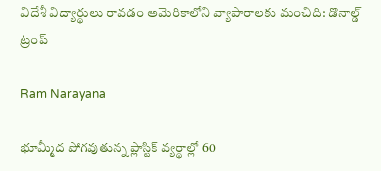విదేశీ విద్యార్థులు రావడం అమెరికాలోని వ్యాపారాలకు మంచిది: డొనాల్డ్ ట్రంప్

Ram Narayana

భూమ్మీద పోగవుతున్న ప్లాస్టిక్ వ్యర్థాల్లో 60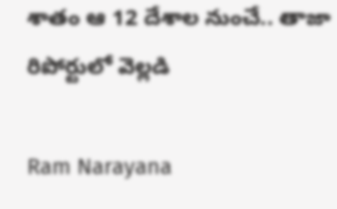శాతం ఆ 12 దేశాల నుంచే.. తాజా రిపోర్టులో వెల్లడి

Ram Narayana